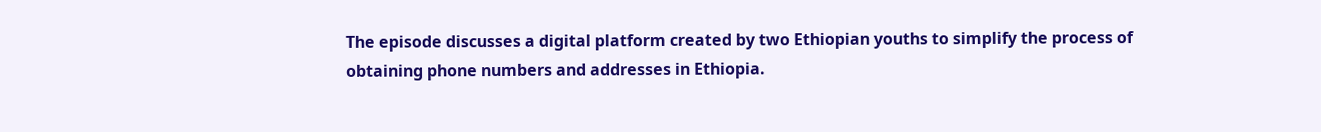The episode discusses a digital platform created by two Ethiopian youths to simplify the process of obtaining phone numbers and addresses in Ethiopia.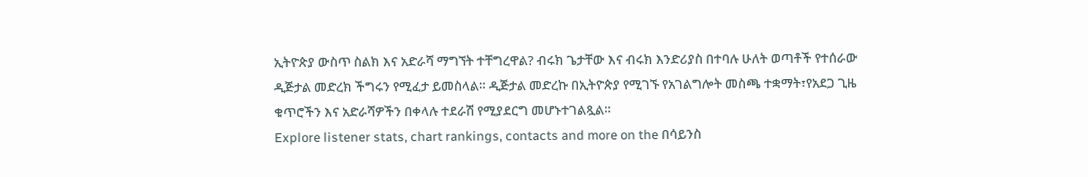ኢትዮጵያ ውስጥ ስልክ እና አድራሻ ማግኘት ተቸግረዋል? ብሩክ ጌታቸው እና ብሩክ እንድሪያስ በተባሉ ሁለት ወጣቶች የተሰራው ዲጅታል መድረክ ችግሩን የሚፈታ ይመስላል። ዲጅታል መድረኩ በኢትዮጵያ የሚገኙ የአገልግሎት መስጫ ተቋማት፣የአደጋ ጊዜ ቁጥሮችን እና አድራሻዎችን በቀላሉ ተደራሽ የሚያደርግ መሆኑተገልጿል።
Explore listener stats, chart rankings, contacts and more on the በሳይንስ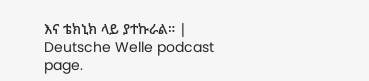እና ቴክኒክ ላይ ያተኩራል። | Deutsche Welle podcast page.